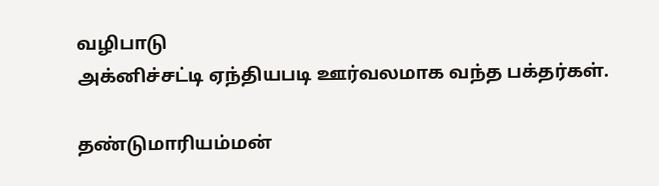வழிபாடு
அக்னிச்சட்டி ஏந்தியபடி ஊர்வலமாக வந்த பக்தர்கள்.

தண்டுமாரியம்மன்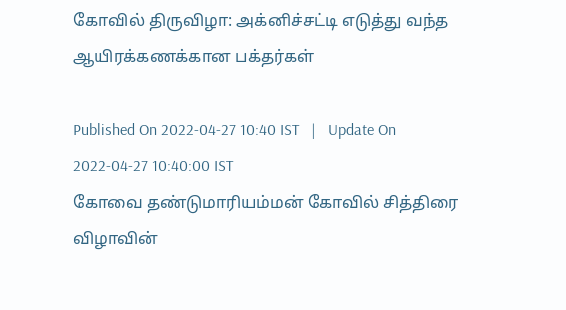கோவில் திருவிழா: அக்னிச்சட்டி எடுத்து வந்த ஆயிரக்கணக்கான பக்தர்கள்

Published On 2022-04-27 10:40 IST   |   Update On 2022-04-27 10:40:00 IST
கோவை தண்டுமாரியம்மன் கோவில் சித்திரை விழாவின்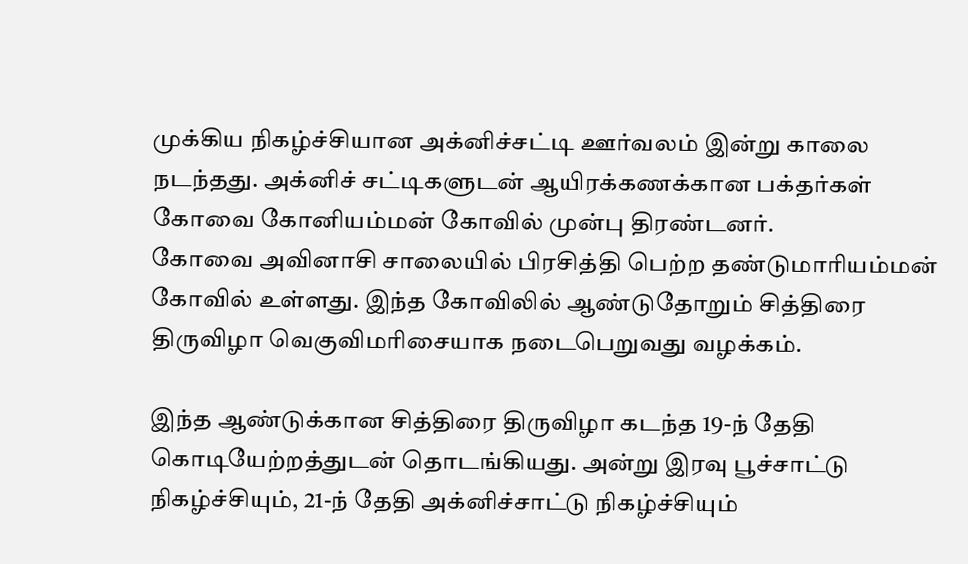முக்கிய நிகழ்ச்சியான அக்னிச்சட்டி ஊர்வலம் இன்று காலை நடந்தது. அக்னிச் சட்டிகளுடன் ஆயிரக்கணக்கான பக்தர்கள் கோவை கோனியம்மன் கோவில் முன்பு திரண்டனர்.
கோவை அவினாசி சாலையில் பிரசித்தி பெற்ற தண்டுமாரியம்மன் கோவில் உள்ளது. இந்த கோவிலில் ஆண்டுதோறும் சித்திரை திருவிழா வெகுவிமரிசையாக நடைபெறுவது வழக்கம்.

இந்த ஆண்டுக்கான சித்திரை திருவிழா கடந்த 19-ந் தேதி கொடியேற்றத்துடன் தொடங்கியது. அன்று இரவு பூச்சாட்டு நிகழ்ச்சியும், 21-ந் தேதி அக்னிச்சாட்டு நிகழ்ச்சியும்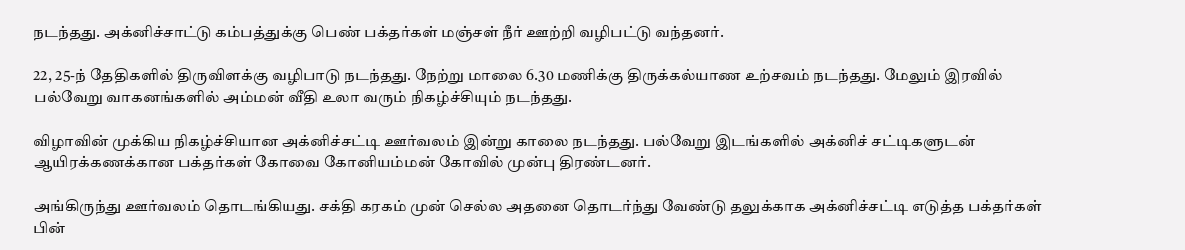நடந்தது. அக்னிச்சாட்டு கம்பத்துக்கு பெண் பக்தர்கள் மஞ்சள் நீர் ஊற்றி வழிபட்டு வந்தனர்.

22, 25-ந் தேதிகளில் திருவிளக்கு வழிபாடு நடந்தது. நேற்று மாலை 6.30 மணிக்கு திருக்கல்யாண உற்சவம் நடந்தது. மேலும் இரவில் பல்வேறு வாகனங்களில் அம்மன் வீதி உலா வரும் நிகழ்ச்சியும் நடந்தது.

விழாவின் முக்கிய நிகழ்ச்சியான அக்னிச்சட்டி ஊர்வலம் இன்று காலை நடந்தது. பல்வேறு இடங்களில் அக்னிச் சட்டிகளுடன் ஆயிரக்கணக்கான பக்தர்கள் கோவை கோனியம்மன் கோவில் முன்பு திரண்டனர்.

அங்கிருந்து ஊர்வலம் தொடங்கியது. சக்தி கரகம் முன் செல்ல அதனை தொடர்ந்து வேண்டு தலுக்காக அக்னிச்சட்டி எடுத்த பக்தர்கள் பின்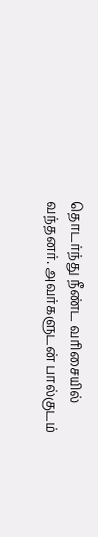தொடர்ந்து நீண்ட வரிசையில் வந்தனர். அவர்களுடன் பால்குடம்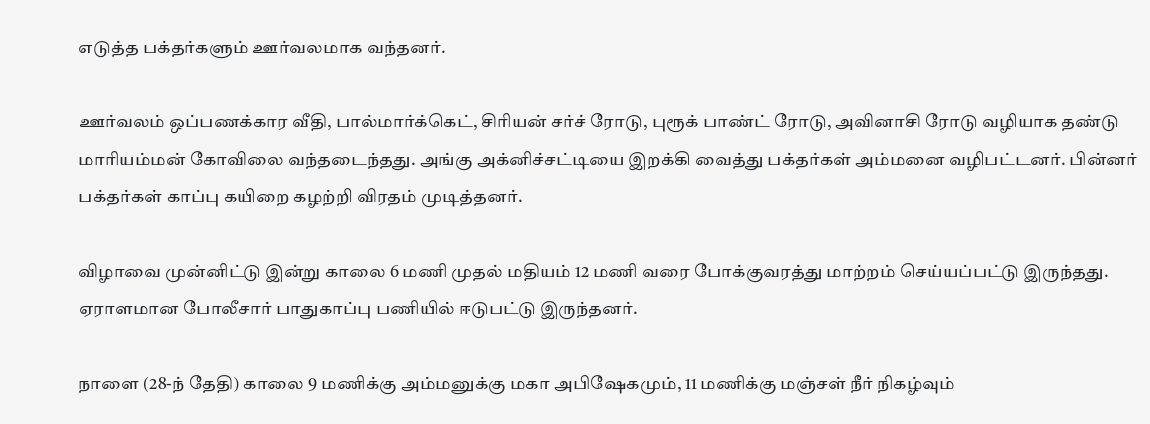எடுத்த பக்தர்களும் ஊர்வலமாக வந்தனர்.

ஊர்வலம் ஒப்பணக்கார வீதி, பால்மார்க்கெட், சிரியன் சர்ச் ரோடு, புரூக் பாண்ட் ரோடு, அவினாசி ரோடு வழியாக தண்டு மாரியம்மன் கோவிலை வந்தடைந்தது. அங்கு அக்னிச்சட்டியை இறக்கி வைத்து பக்தர்கள் அம்மனை வழிபட்டனர். பின்னர் பக்தர்கள் காப்பு கயிறை கழற்றி விரதம் முடித்தனர்.

விழாவை முன்னிட்டு இன்று காலை 6 மணி முதல் மதியம் 12 மணி வரை போக்குவரத்து மாற்றம் செய்யப்பட்டு இருந்தது. ஏராளமான போலீசார் பாதுகாப்பு பணியில் ஈடுபட்டு இருந்தனர்.

நாளை (28-ந் தேதி) காலை 9 மணிக்கு அம்மனுக்கு மகா அபிஷேகமும், 11 மணிக்கு மஞ்சள் நீர் நிகழ்வும்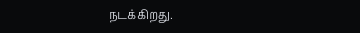நடக்கிறது.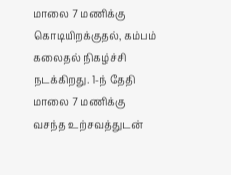மாலை 7 மணிக்கு கொடியிறக்குதல், கம்பம் கலைதல் நிகழ்ச்சி நடக்கிறது. 1-ந் தேதி மாலை 7 மணிக்கு வசந்த உற்சவத்துடன்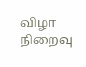விழா நிறைவு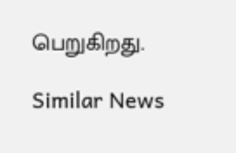பெறுகிறது.

Similar News